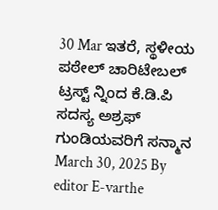30 Mar ಇತರೆ, ಸ್ಥಳೀಯ ಪಠೇಲ್ ಚಾರಿಟೇಬಲ್ ಟ್ರಸ್ಟ್ ನ್ನಿಂದ ಕೆ.ಡಿ.ಪಿ ಸದಸ್ಯ ಅಶ್ರಫ್ ಗುಂಡಿಯವರಿಗೆ ಸನ್ಮಾನ March 30, 2025 By editor E-varthe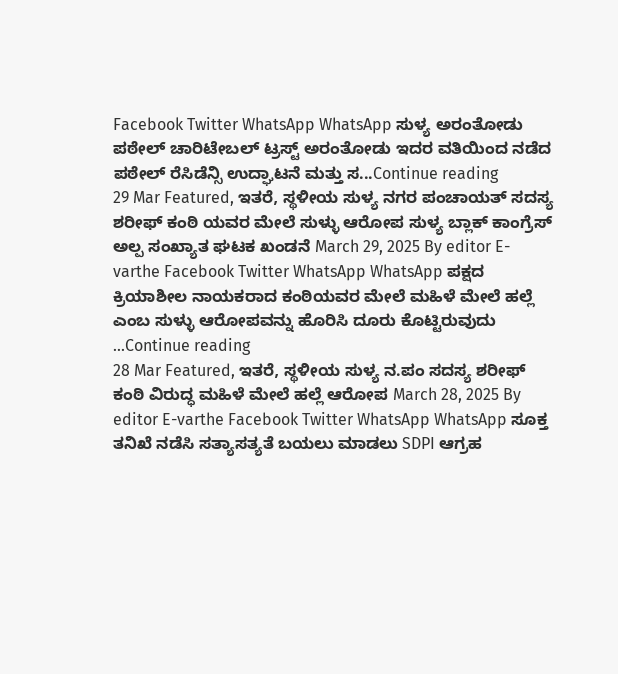Facebook Twitter WhatsApp WhatsApp ಸುಳ್ಯ ಅರಂತೋಡು ಪಠೇಲ್ ಚಾರಿಟೇಬಲ್ ಟ್ರಸ್ಟ್ ಅರಂತೋಡು ಇದರ ವತಿಯಿಂದ ನಡೆದ ಪಠೇಲ್ ರೆಸಿಡೆನ್ಸಿ ಉದ್ಘಾಟನೆ ಮತ್ತು ಸ...Continue reading
29 Mar Featured, ಇತರೆ, ಸ್ಥಳೀಯ ಸುಳ್ಯ ನಗರ ಪಂಚಾಯತ್ ಸದಸ್ಯ ಶರೀಫ್ ಕಂಠಿ ಯವರ ಮೇಲೆ ಸುಳ್ಳು ಆರೋಪ ಸುಳ್ಯ ಬ್ಲಾಕ್ ಕಾಂಗ್ರೆಸ್ ಅಲ್ಪ ಸಂಖ್ಯಾತ ಘಟಕ ಖಂಡನೆ March 29, 2025 By editor E-varthe Facebook Twitter WhatsApp WhatsApp ಪಕ್ಷದ ಕ್ರಿಯಾಶೀಲ ನಾಯಕರಾದ ಕಂಠಿಯವರ ಮೇಲೆ ಮಹಿಳೆ ಮೇಲೆ ಹಲ್ಲೆ ಎಂಬ ಸುಳ್ಳು ಆರೋಪವನ್ನು ಹೊರಿಸಿ ದೂರು ಕೊಟ್ಟಿರುವುದು ...Continue reading
28 Mar Featured, ಇತರೆ, ಸ್ಥಳೀಯ ಸುಳ್ಯ ನ.ಪಂ ಸದಸ್ಯ ಶರೀಫ್ ಕಂಠಿ ವಿರುದ್ಧ ಮಹಿಳೆ ಮೇಲೆ ಹಲ್ಲೆ ಆರೋಪ March 28, 2025 By editor E-varthe Facebook Twitter WhatsApp WhatsApp ಸೂಕ್ತ ತನಿಖೆ ನಡೆಸಿ ಸತ್ಯಾಸತ್ಯತೆ ಬಯಲು ಮಾಡಲು SDPI ಆಗ್ರಹ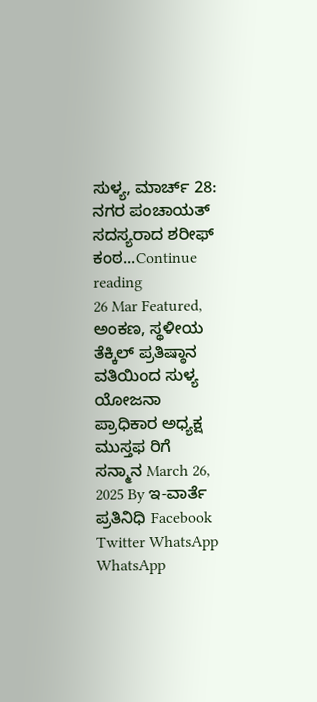ಸುಳ್ಯ, ಮಾರ್ಚ್ 28: ನಗರ ಪಂಚಾಯತ್ ಸದಸ್ಯರಾದ ಶರೀಫ್ ಕಂಠ...Continue reading
26 Mar Featured, ಅಂಕಣ, ಸ್ಥಳೀಯ ತೆಕ್ಕಿಲ್ ಪ್ರತಿಷ್ಠಾನ ವತಿಯಿಂದ ಸುಳ್ಯ ಯೋಜನಾ ಪ್ರಾಧಿಕಾರ ಅಧ್ಯಕ್ಷ ಮುಸ್ತಫ ರಿಗೆ ಸನ್ಮಾನ March 26, 2025 By ಇ-ವಾರ್ತೆ ಪ್ರತಿನಿಧಿ Facebook Twitter WhatsApp WhatsApp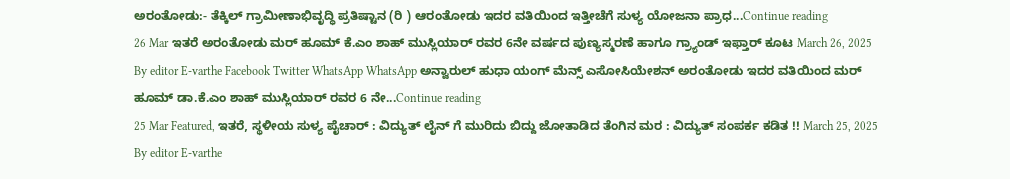ಅರಂತೋಡು:- ತೆಕ್ಕಿಲ್ ಗ್ರಾಮೀಣಾಭಿವೃದ್ಧಿ ಪ್ರತಿಷ್ಟಾನ (ರಿ ) ಆರಂತೋಡು ಇದರ ವತಿಯಿಂದ ಇತ್ತೀಚೆಗೆ ಸುಳ್ಯ ಯೋಜನಾ ಪ್ರಾಧ...Continue reading
26 Mar ಇತರೆ ಅರಂತೋಡು ಮರ್ ಹೂಮ್ ಕೆ.ಎಂ ಶಾಹ್ ಮುಸ್ಲಿಯಾರ್ ರವರ 6ನೇ ವರ್ಷದ ಪುಣ್ಯಸ್ಮರಣೆ ಹಾಗೂ ಗ್ರ್ಯಾಂಡ್ ಇಫ್ತಾರ್ ಕೂಟ March 26, 2025 By editor E-varthe Facebook Twitter WhatsApp WhatsApp ಅನ್ವಾರುಲ್ ಹುಧಾ ಯಂಗ್ ಮೆನ್ಸ್ ಎಸೋಸಿಯೇಶನ್ ಅರಂತೋಡು ಇದರ ವತಿಯಿಂದ ಮರ್ ಹೂಮ್ ಡಾ.ಕೆ.ಎಂ ಶಾಹ್ ಮುಸ್ಲಿಯಾರ್ ರವರ 6 ನೇ...Continue reading
25 Mar Featured, ಇತರೆ, ಸ್ಥಳೀಯ ಸುಳ್ಯ ಪೈಚಾರ್ : ವಿದ್ಯುತ್ ಲೈನ್ ಗೆ ಮುರಿದು ಬಿದ್ದು ಜೋತಾಡಿದ ತೆಂಗಿನ ಮರ : ವಿದ್ಯುತ್ ಸಂಪರ್ಕ ಕಡಿತ !! March 25, 2025 By editor E-varthe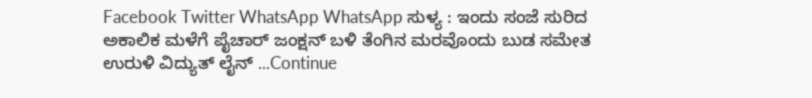Facebook Twitter WhatsApp WhatsApp ಸುಳ್ಯ : ಇಂದು ಸಂಜೆ ಸುರಿದ ಅಕಾಲಿಕ ಮಳೆಗೆ ಪೈಚಾರ್ ಜಂಕ್ಷನ್ ಬಳಿ ತೆಂಗಿನ ಮರವೊಂದು ಬುಡ ಸಮೇತ ಉರುಳಿ ವಿದ್ಯುತ್ ಲೈನ್ ...Continue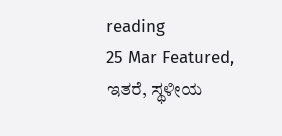reading
25 Mar Featured, ಇತರೆ, ಸ್ಥಳೀಯ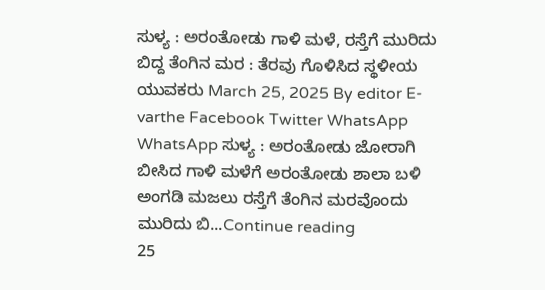ಸುಳ್ಯ : ಅರಂತೋಡು ಗಾಳಿ ಮಳೆ, ರಸ್ತೆಗೆ ಮುರಿದು ಬಿದ್ದ ತೆಂಗಿನ ಮರ : ತೆರವು ಗೊಳಿಸಿದ ಸ್ಥಳೀಯ ಯುವಕರು March 25, 2025 By editor E-varthe Facebook Twitter WhatsApp WhatsApp ಸುಳ್ಯ : ಅರಂತೋಡು ಜೋರಾಗಿ ಬೀಸಿದ ಗಾಳಿ ಮಳೆಗೆ ಅರಂತೋಡು ಶಾಲಾ ಬಳಿ ಅಂಗಡಿ ಮಜಲು ರಸ್ತೆಗೆ ತೆಂಗಿನ ಮರವೊಂದು ಮುರಿದು ಬಿ...Continue reading
25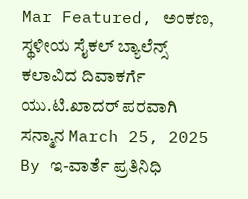Mar Featured, ಅಂಕಣ, ಸ್ಥಳೀಯ ಸೈಕಲ್ ಬ್ಯಾಲೆನ್ಸ್ ಕಲಾವಿದ ದಿವಾಕರ್ಗೆ ಯು.ಟಿ.ಖಾದರ್ ಪರವಾಗಿ ಸನ್ಮಾನ March 25, 2025 By ಇ-ವಾರ್ತೆ ಪ್ರತಿನಿಧಿ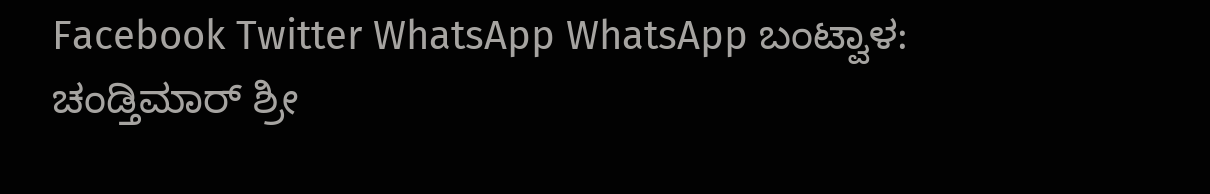Facebook Twitter WhatsApp WhatsApp ಬಂಟ್ವಾಳ: ಚಂಡ್ತಿಮಾರ್ ಶ್ರೀ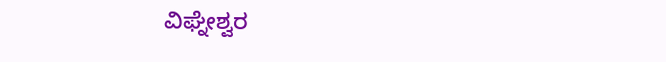ವಿಘ್ನೇಶ್ವರ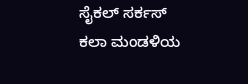ಸೈಕಲ್ ಸರ್ಕಸ್ ಕಲಾ ಮಂಡಳಿಯ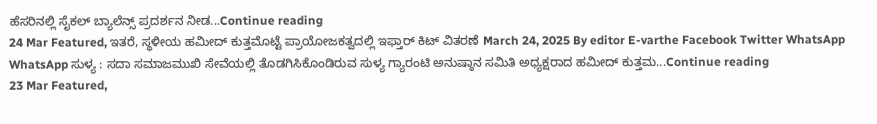ಹೆಸರಿನಲ್ಲಿ ಸೈಕಲ್ ಬ್ಯಾಲೆನ್ಸ್ ಪ್ರದರ್ಶನ ನೀಡ...Continue reading
24 Mar Featured, ಇತರೆ, ಸ್ಥಳೀಯ ಹಮೀದ್ ಕುತ್ತಮೊಟ್ಟೆ ಪ್ರಾಯೋಜಕತ್ವದಲ್ಲಿ ಇಫ್ತಾರ್ ಕಿಟ್ ವಿತರಣೆ March 24, 2025 By editor E-varthe Facebook Twitter WhatsApp WhatsApp ಸುಳ್ಯ : ಸದಾ ಸಮಾಜಮುಖಿ ಸೇವೆಯಲ್ಲಿ ತೊಡಗಿಸಿಕೊಂಡಿರುವ ಸುಳ್ಯ ಗ್ಯಾರಂಟಿ ಅನುಷ್ಠಾನ ಸಮಿತಿ ಅಧ್ಯಕ್ಷರಾದ ಹಮೀದ್ ಕುತ್ತಮ...Continue reading
23 Mar Featured,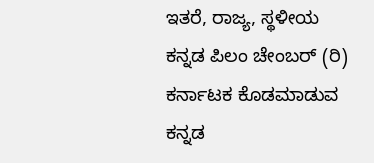ಇತರೆ, ರಾಜ್ಯ, ಸ್ಥಳೀಯ ಕನ್ನಡ ಪಿಲಂ ಚೇಂಬರ್ (ರಿ) ಕರ್ನಾಟಕ ಕೊಡಮಾಡುವ ಕನ್ನಡ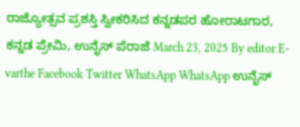ರಾಜ್ಯೋತ್ಸವ ಪ್ರಶಸ್ತಿ ಸ್ವೀಕರಿಸಿದ ಕನ್ನಡಪರ ಹೋರಾಟಗಾರ, ಕನ್ನಡ ಪ್ರೇಮಿ, ಉನೈಸ್ ಪೆರಾಜೆ March 23, 2025 By editor E-varthe Facebook Twitter WhatsApp WhatsApp ಉನೈಸ್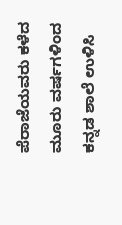ಪೆರಾಜೆಯವರು ಕಳೆದ ಮೂರು ವರ್ಷಗಳಿಂದ ಕನ್ನಡ ಶಾಲೆ ಉಳಿಸಿ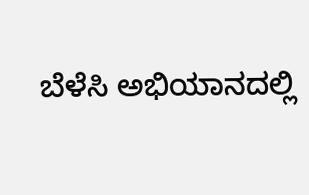ಬೆಳೆಸಿ ಅಭಿಯಾನದಲ್ಲಿ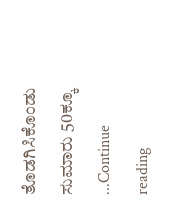ತೊಡಗಿಸಿಕೊಂಡು ಸುಮಾರು 50ಕ್ಕೂ ...Continue reading